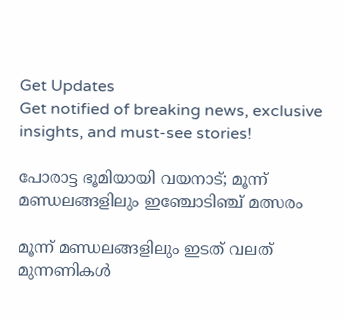Get Updates
Get notified of breaking news, exclusive insights, and must-see stories!

പോരാട്ട ഭൂമിയായി വയനാട്; മൂന്ന് മണ്ഡലങ്ങളിലും ഇഞ്ചോടിഞ്ച് മത്സരം

മൂന്ന് മണ്ഡലങ്ങളിലും ഇടത് വലത് മുന്നണികൾ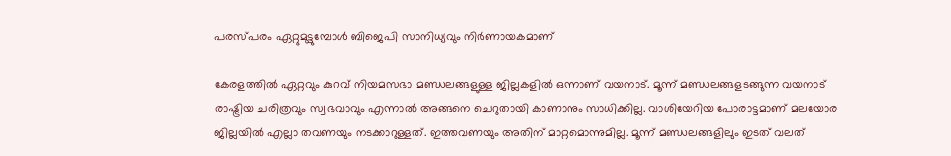പരസ്പരം ഏറ്റുമുട്ടുമ്പോൾ ബിജെപി സാനിധ്യവും നിർണായകമാണ്

കേരളത്തിൽ ഏറ്റവും കുറവ് നിയമസഭാ മണ്ഡലങ്ങളുള്ള ജില്ലകളിൽ ഒന്നാണ് വയനാട്. മൂന്ന് മണ്ഡലങ്ങളടങ്ങുന്ന വയനാട് രാഷ്ട്രിയ ചരിത്രവും സ്വഭവാവും എന്നാൽ അങ്ങനെ ചെറുതായി കാണാനും സാധിക്കില്ല. വാശിയേറിയ പോരാട്ടമാണ് മലയോര ജില്ലയിൽ എല്ലാ തവണയും നടക്കാറുള്ളത്. ഇത്തവണയും അതിന് മാറ്റമൊന്നുമില്ല. മൂന്ന് മണ്ഡലങ്ങളിലും ഇടത് വലത്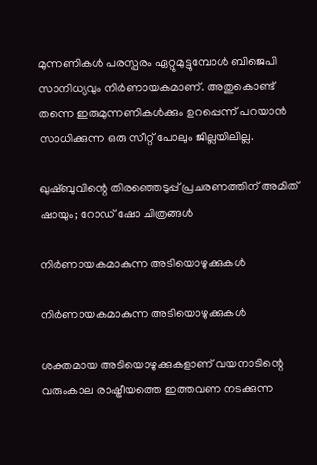മുന്നണികൾ പരസ്പരം ഏറ്റുമുട്ടുമ്പോൾ ബിജെപി സാനിധ്യവും നിർണായകമാണ്. അതുകൊണ്ട് തന്നെ ഇരുമുന്നണികൾക്കും ഉറപ്പെന്ന് പറയാൻ സാധിക്കുന്ന ഒരു സീറ്റ് പോലും ജില്ലയിലില്ല.

ഖുഷ്ബുവിന്റെ തിരഞ്ഞെടുപ്പ് പ്രചരണത്തിന് അമിത് ഷായും; റോഡ് ഷോ ചിത്രങ്ങൾ

നിർണായകമാകുന്ന അടിയൊഴുക്കുകൾ

നിർണായകമാകുന്ന അടിയൊഴുക്കുകൾ

ശക്തമായ അടിയൊഴുക്കുകളാണ് വയനാടിന്റെ വരുംകാല രാഷ്ട്രീയത്തെ ഇത്തവണ നടക്കുന്ന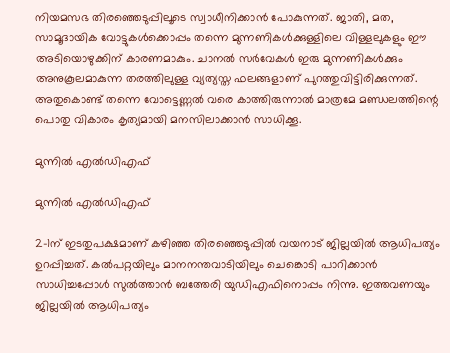നിയമസഭ തിരഞ്ഞെടുപ്പിലൂടെ സ്വാധീനിക്കാൻ പോകുന്നത്. ജാതി, മത, സാമൂദായിക വോട്ടുകൾക്കൊപ്പം തന്നെ മുന്നണികൾക്കുള്ളിലെ വിള്ളലുകളും ഈ അടിയൊഴുക്കിന് കാരണമാകും. ചാനൽ സർവേകൾ ഇരു മുന്നണികൾക്കും അനുകൂലമാകുന്ന തരത്തിലുള്ള വ്യത്യസ്ത ഫലങ്ങളാണ് പുറത്തുവിട്ടിരിക്കുന്നത്. അതുകൊണ്ട് തന്നെ വോട്ടെണ്ണൽ വരെ കാത്തിരുന്നാൽ മാത്രമേ മണ്ഡലത്തിന്റെ പൊതു വികാരം കൃത്യമായി മനസിലാക്കാൻ സാധിക്കൂ.

മുന്നിൽ എൽഡിഎഫ്

മുന്നിൽ എൽഡിഎഫ്

2-1ന് ഇടതുപക്ഷമാണ് കഴിഞ്ഞ തിരഞ്ഞെടുപ്പിൽ വയനാട് ജില്ലയിൽ ആധിപത്യം ഉറപ്പിച്ചത്. കൽപറ്റയിലും മാനനന്തവാടിയിലും ചെങ്കൊടി പാറിക്കാൻ സാധിച്ചപ്പോൾ സുൽത്താൻ ബത്തേരി യുഡിഎഫിനൊപ്പം നിന്നു. ഇത്തവണയും ജില്ലയിൽ ആധിപത്യം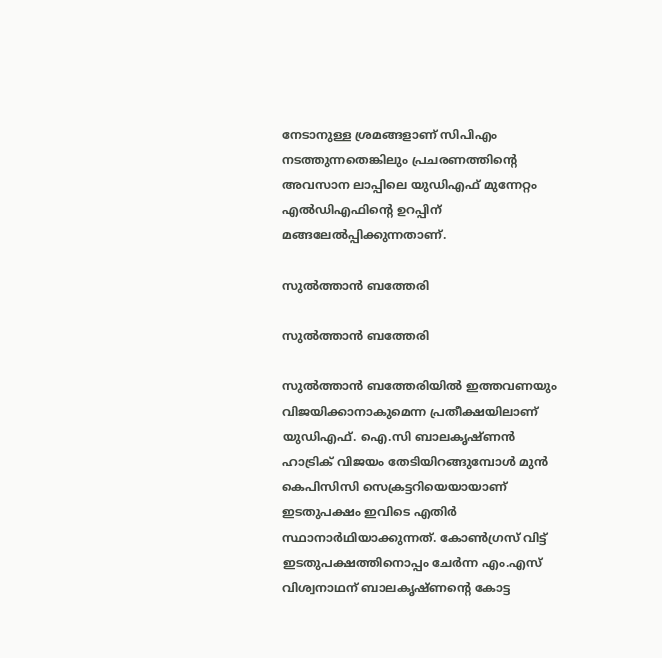നേടാനുള്ള ശ്രമങ്ങളാണ് സിപിഎം നടത്തുന്നതെങ്കിലും പ്രചരണത്തിന്റെ അവസാന ലാപ്പിലെ യുഡിഎഫ് മുന്നേറ്റം എൽഡിഎഫിന്റെ ഉറപ്പിന് മങ്ങലേൽപ്പിക്കുന്നതാണ്.

സുൽത്താൻ ബത്തേരി

സുൽത്താൻ ബത്തേരി

സുൽത്താൻ ബത്തേരിയിൽ ഇത്തവണയും വിജയിക്കാനാകുമെന്ന പ്രതീക്ഷയിലാണ് യുഡിഎഫ്. ഐ.സി ബാലകൃഷ്ണൻ ഹാട്രിക് വിജയം തേടിയിറങ്ങുമ്പോൾ മുൻ കെപിസിസി സെക്രട്ടറിയെയായാണ് ഇടതുപക്ഷം ഇവിടെ എതിർ സ്ഥാനാർഥിയാക്കുന്നത്. കോൺഗ്രസ് വിട്ട് ഇടതുപക്ഷത്തിനൊപ്പം ചേർന്ന എം.എസ് വിശ്വനാഥന് ബാലകൃഷ്ണന്റെ കോട്ട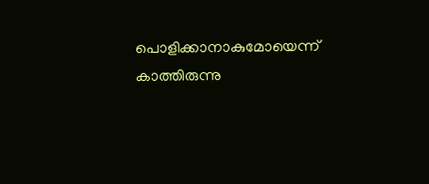പൊളിക്കാനാകുമോയെന്ന് കാത്തിരുന്നു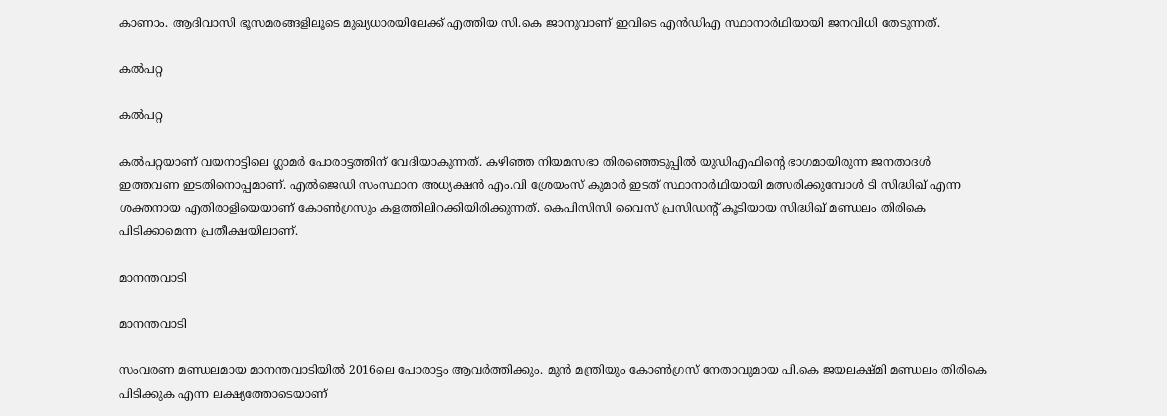കാണാം. ആദിവാസി ഭൂസമരങ്ങളിലൂടെ മുഖ്യധാരയിലേക്ക് എത്തിയ സി.കെ ജാനുവാണ് ഇവിടെ എൻഡിഎ സ്ഥാനാർഥിയായി ജനവിധി തേടുന്നത്.

കൽപറ്റ

കൽപറ്റ

കൽപറ്റയാണ് വയനാട്ടിലെ ഗ്ലാമർ പോരാട്ടത്തിന് വേദിയാകുന്നത്. കഴിഞ്ഞ നിയമസഭാ തിരഞ്ഞെടുപ്പിൽ യുഡിഎഫിന്റെ ഭാഗമായിരുന്ന ജനതാദൾ ഇത്തവണ ഇടതിനൊപ്പമാണ്. എൽജെഡി സംസ്ഥാന അധ്യക്ഷൻ എം.വി ശ്രേയംസ് കുമാർ ഇടത് സ്ഥാനാർഥിയായി മത്സരിക്കുമ്പോൾ ടി സിദ്ധിഖ് എന്ന ശക്തനായ എതിരാളിയെയാണ് കോൺഗ്രസും കളത്തിലിറക്കിയിരിക്കുന്നത്. കെപിസിസി വൈസ് പ്രസിഡന്റ് കൂടിയായ സിദ്ധിഖ് മണ്ഡലം തിരികെ പിടിക്കാമെന്ന പ്രതീക്ഷയിലാണ്.

മാനന്തവാടി

മാനന്തവാടി

സംവരണ മണ്ഡലമായ മാനന്തവാടിയിൽ 2016ലെ പോരാട്ടം ആവർത്തിക്കും. മുൻ മന്ത്രിയും കോൺഗ്രസ് നേതാവുമായ പി.കെ ജയലക്ഷ്മി മണ്ഡലം തിരികെ പിടിക്കുക എന്ന ലക്ഷ്യത്തോടെയാണ്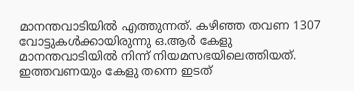മാനന്തവാടിയിൽ എത്തുന്നത്. കഴിഞ്ഞ തവണ 1307 വോട്ടുകൾക്കായിരുന്നു ഒ.ആർ കേളു മാനന്തവാടിയിൽ നിന്ന് നിയമസഭയിലെത്തിയത്. ഇത്തവണയും കേളു തന്നെ ഇടത്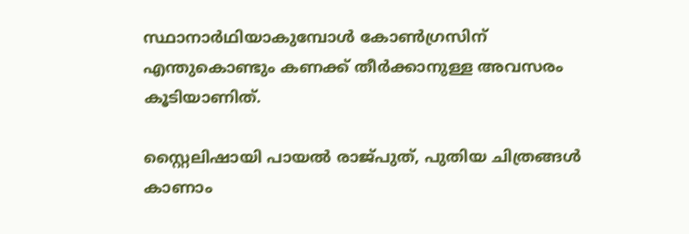സ്ഥാനാർഥിയാകുമ്പോൾ കോൺഗ്രസിന് എന്തുകൊണ്ടും കണക്ക് തീർക്കാനുള്ള അവസരം കൂടിയാണിത്.

സ്റ്റൈലിഷായി പായൽ രാജ്പുത്, പുതിയ ചിത്രങ്ങൾ കാണാം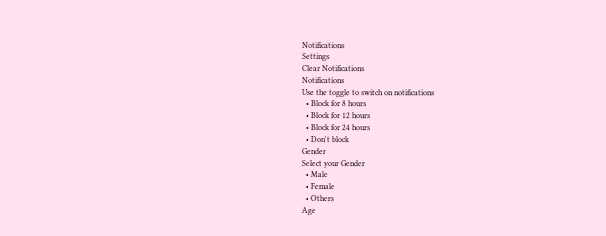Notifications
Settings
Clear Notifications
Notifications
Use the toggle to switch on notifications
  • Block for 8 hours
  • Block for 12 hours
  • Block for 24 hours
  • Don't block
Gender
Select your Gender
  • Male
  • Female
  • Others
Age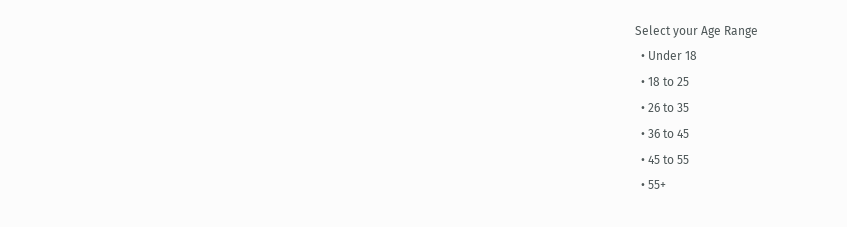Select your Age Range
  • Under 18
  • 18 to 25
  • 26 to 35
  • 36 to 45
  • 45 to 55
  • 55+